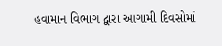હવામાન વિભાગ દ્વારા આગામી દિવસોમાં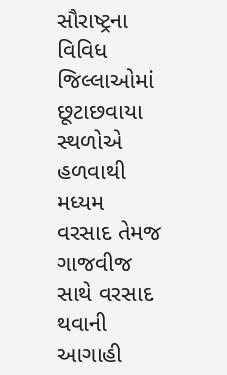સૌરાષ્ટ્રના વિવિધ જિલ્લાઓમાં છૂટાછવાયા સ્થળોએ હળવાથી મધ્યમ વરસાદ તેમજ ગાજવીજ સાથે વરસાદ થવાની આગાહી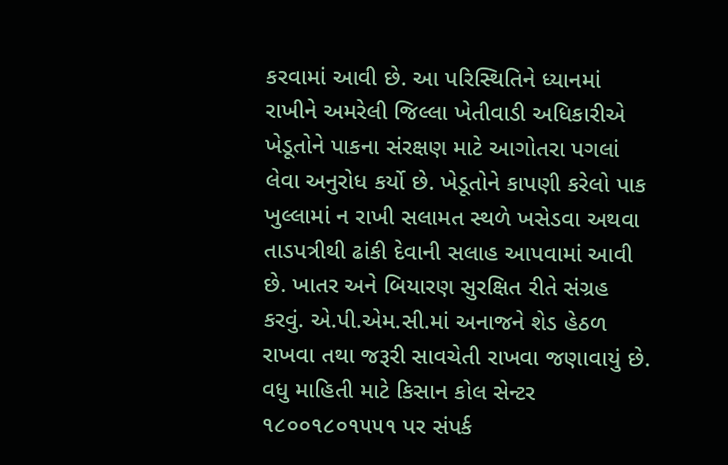કરવામાં આવી છે. આ પરિસ્થિતિને ધ્યાનમાં રાખીને અમરેલી જિલ્લા ખેતીવાડી અધિકારીએ ખેડૂતોને પાકના સંરક્ષણ માટે આગોતરા પગલાં લેવા અનુરોધ કર્યો છે. ખેડૂતોને કાપણી કરેલો પાક ખુલ્લામાં ન રાખી સલામત સ્થળે ખસેડવા અથવા તાડપત્રીથી ઢાંકી દેવાની સલાહ આપવામાં આવી છે. ખાતર અને બિયારણ સુરક્ષિત રીતે સંગ્રહ કરવું. એ.પી.એમ.સી.માં અનાજને શેડ હેઠળ રાખવા તથા જરૂરી સાવચેતી રાખવા જણાવાયું છે. વધુ માહિતી માટે કિસાન કોલ સેન્ટર ૧૮૦૦૧૮૦૧૫૫૧ પર સંપર્ક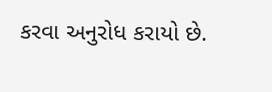કરવા અનુરોધ કરાયો છે.